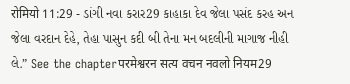रोमियो 11:29 - ડાંગી નવા કરાર29 કાહાકા દેવ જેલા પસંદ કરહ અન જેલા વરદાન દેહે, તેહા પાસુન કદી બી તેના મન બદલીની માગાજ નીહી લે.” See the chapterपरमेश्वरन सत्य वचन नवलो नियम29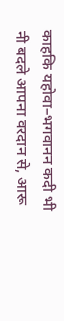काहकि यहोवा–भगवानन कदी भी नी बदले आपना वरदान से, आरू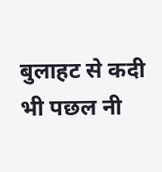बुलाहट से कदी भी पछल नी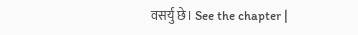वसर्यु छे। See the chapter |